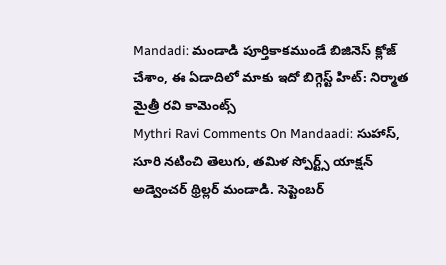Mandadi: మండాడి పూర్తికాకముండే బిజినెస్ క్లోజ్ చేశాం, ఈ ఏడాదిలో మాకు ఇదో బిగ్గెస్ట్ హిట్: నిర్మాత మైత్రీ రవి కామెంట్స్
Mythri Ravi Comments On Mandaadi: సుహాస్, సూరి నటించి తెలుగు, తమిళ స్పోర్ట్స్ యాక్షన్ అడ్వెంచర్ థ్రిల్లర్ మండాడి. సెప్టెంబర్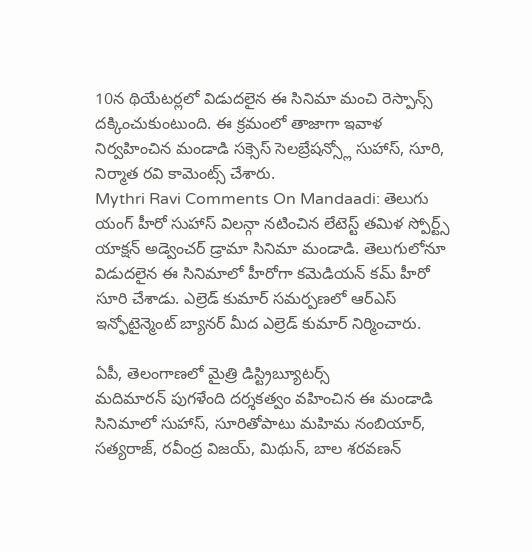10న థియేటర్లలో విడుదలైన ఈ సినిమా మంచి రెస్పాన్స్ దక్కించుకుంటుంది. ఈ క్రమంలో తాజాగా ఇవాళ నిర్వహించిన మండాడి సక్సెస్ సెలబ్రేషన్స్లో సుహాస్, సూరి, నిర్మాత రవి కామెంట్స్ చేశారు.
Mythri Ravi Comments On Mandaadi: తెలుగు యంగ్ హీరో సుహాస్ విలన్గా నటించిన లేటెస్ట్ తమిళ స్పోర్ట్స్ యాక్షన్ అడ్వెంచర్ డ్రామా సినిమా మండాడి. తెలుగులోనూ విడుదలైన ఈ సినిమాలో హీరోగా కమెడియన్ కమ్ హీరో సూరి చేశాడు. ఎల్రెడ్ కుమార్ సమర్పణలో ఆర్ఎస్ ఇన్ఫోటైన్మెంట్ బ్యానర్ మీద ఎల్రెడ్ కుమార్ నిర్మించారు.

ఏపీ, తెలంగాణలో మైత్రి డిస్ట్రిబ్యూటర్స్
మదిమారన్ పుగళేంది దర్శకత్వం వహించిన ఈ మండాడి సినిమాలో సుహాస్, సూరితోపాటు మహిమ నంబియార్, సత్యరాజ్, రవీంద్ర విజయ్, మిథున్, బాల శరవణన్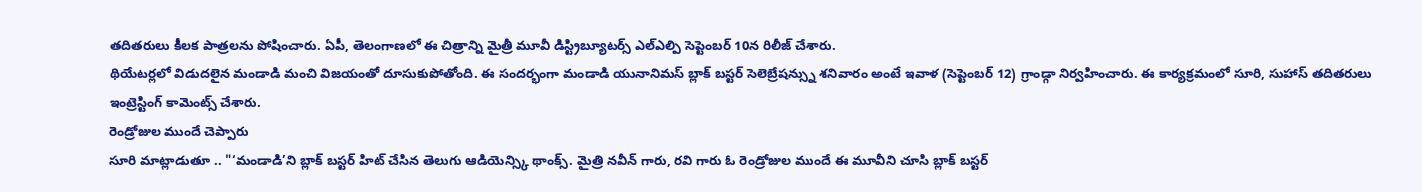తదితరులు కీలక పాత్రలను పోషించారు. ఏపీ, తెలంగాణలో ఈ చిత్రాన్ని మైత్రీ మూవీ డిస్ట్రిబ్యూటర్స్ ఎల్ఎల్పి సెప్టెంబర్ 10న రిలీజ్ చేశారు.
థియేటర్లలో విడుదలైన మండాడి మంచి విజయంతో దూసుకుపోతోంది. ఈ సందర్భంగా మండాడి యునానిమస్ బ్లాక్ బస్టర్ సెలెబ్రేషన్స్ను శనివారం అంటే ఇవాళ (సెప్టెంబర్ 12) గ్రాండ్గా నిర్వహించారు. ఈ కార్యక్రమంలో సూరి, సుహాస్ తదితరులు ఇంట్రెస్టింగ్ కామెంట్స్ చేశారు.
రెండ్రోజుల ముందే చెప్పారు
సూరి మాట్లాడుతూ .. "‘మండాడి’ని బ్లాక్ బస్టర్ హిట్ చేసిన తెలుగు ఆడియెన్స్కి థాంక్స్. మైత్రి నవీన్ గారు, రవి గారు ఓ రెండ్రోజుల ముందే ఈ మూవీని చూసి బ్లాక్ బస్టర్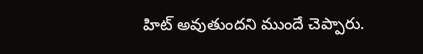హిట్ అవుతుందని ముందే చెప్పారు.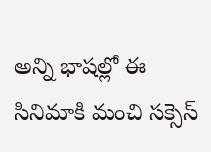అన్ని భాషల్లో ఈ సినిమాకి మంచి సక్సెస్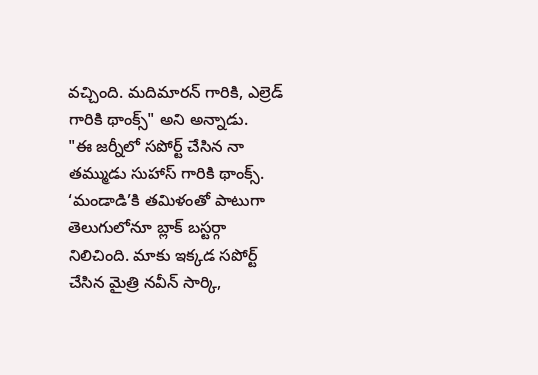వచ్చింది. మదిమారన్ గారికి, ఎల్రెడ్ గారికి థాంక్స్" అని అన్నాడు.
"ఈ జర్నీలో సపోర్ట్ చేసిన నా తమ్ముడు సుహాస్ గారికి థాంక్స్. ‘మండాడి’కి తమిళంతో పాటుగా తెలుగులోనూ బ్లాక్ బస్టర్గా నిలిచింది. మాకు ఇక్కడ సపోర్ట్ చేసిన మైత్రి నవీన్ సార్కి,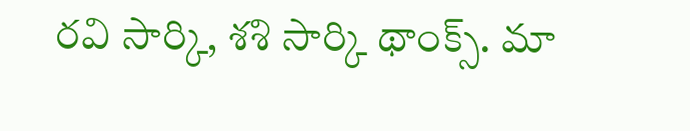రవి సార్కి, శశి సార్కి థాంక్స్. మా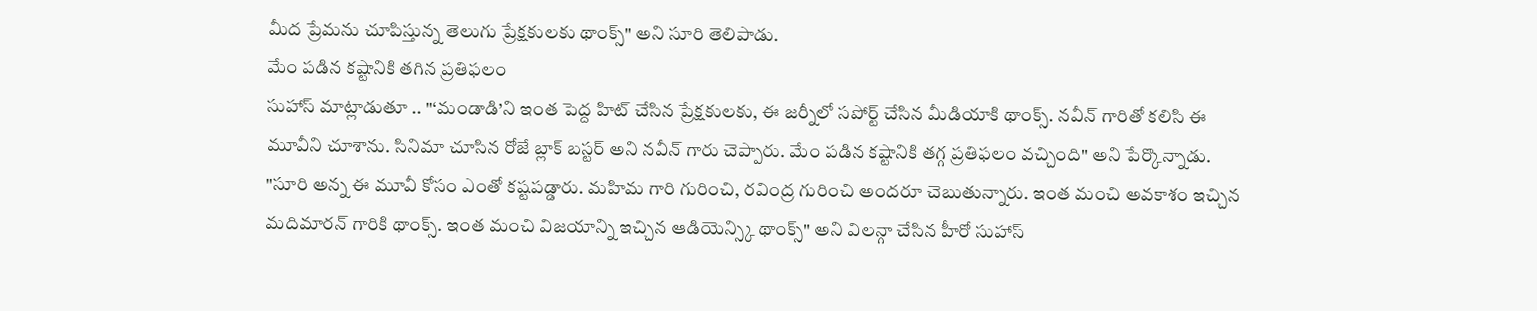మీద ప్రేమను చూపిస్తున్న తెలుగు ప్రేక్షకులకు థాంక్స్" అని సూరి తెలిపాడు.
మేం పడిన కష్టానికి తగిన ప్రతిఫలం
సుహాస్ మాట్లాడుతూ .. "‘మండాడి’ని ఇంత పెద్ద హిట్ చేసిన ప్రేక్షకులకు, ఈ జర్నీలో సపోర్ట్ చేసిన మీడియాకి థాంక్స్. నవీన్ గారితో కలిసి ఈ మూవీని చూశాను. సినిమా చూసిన రోజే బ్లాక్ బస్టర్ అని నవీన్ గారు చెప్పారు. మేం పడిన కష్టానికి తగ్గ ప్రతిఫలం వచ్చింది" అని పేర్కొన్నాడు.
"సూరి అన్న ఈ మూవీ కోసం ఎంతో కష్టపడ్డారు. మహిమ గారి గురించి, రవింద్ర గురించి అందరూ చెబుతున్నారు. ఇంత మంచి అవకాశం ఇచ్చిన మదిమారన్ గారికి థాంక్స్. ఇంత మంచి విజయాన్ని ఇచ్చిన ఆడియెన్స్కి థాంక్స్" అని విలన్గా చేసిన హీరో సుహాస్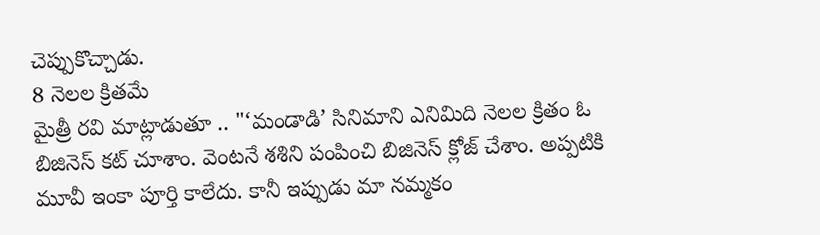చెప్పుకొచ్చాడు.
8 నెలల క్రితమే
మైత్రీ రవి మాట్లాడుతూ .. "‘మండాడి’ సినిమాని ఎనిమిది నెలల క్రితం ఓ బిజినెస్ కట్ చూశాం. వెంటనే శశిని పంపించి బిజినెస్ క్లోజ్ చేశాం. అప్పటికి మూవీ ఇంకా పూర్తి కాలేదు. కానీ ఇప్పుడు మా నమ్మకం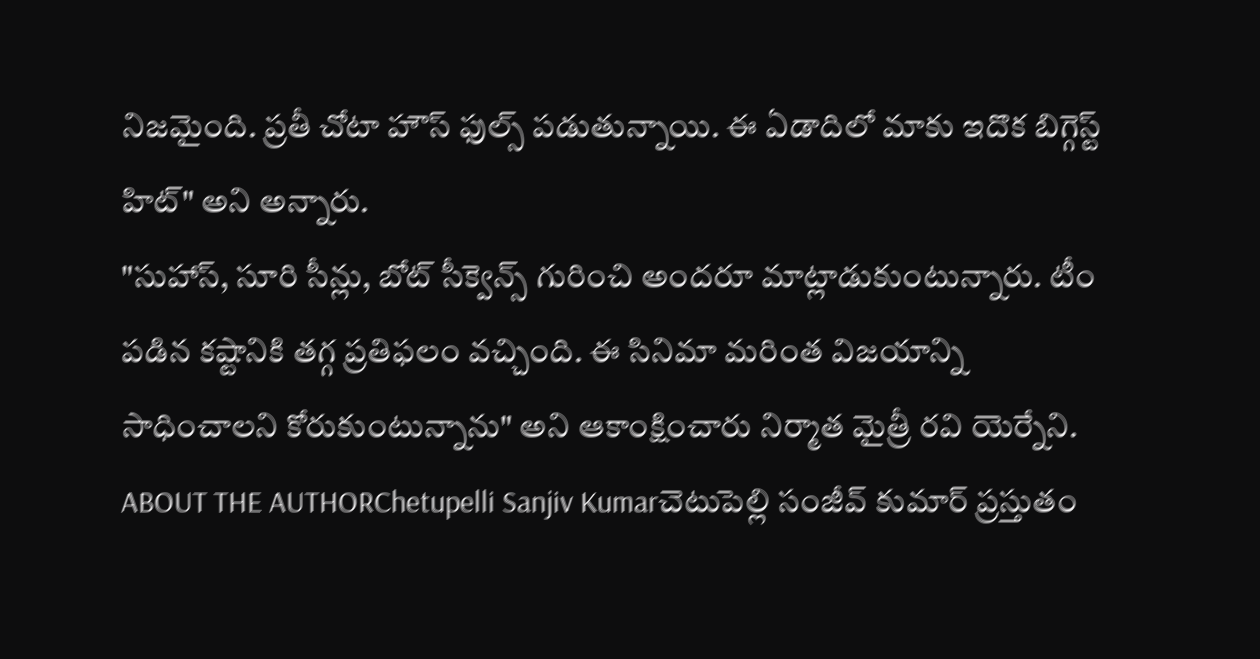నిజమైంది. ప్రతీ చోటా హౌస్ ఫుల్స్ పడుతున్నాయి. ఈ ఏడాదిలో మాకు ఇదొక బిగ్గెస్ట్ హిట్" అని అన్నారు.
"సుహాస్, సూరి సీన్లు, బోట్ సీక్వెన్స్ గురించి అందరూ మాట్లాడుకుంటున్నారు. టీం పడిన కష్టానికి తగ్గ ప్రతిఫలం వచ్చింది. ఈ సినిమా మరింత విజయాన్ని సాధించాలని కోరుకుంటున్నాను" అని ఆకాంక్షించారు నిర్మాత మైత్రీ రవి యెర్నేని.
ABOUT THE AUTHORChetupelli Sanjiv Kumarచెటుపెల్లి సంజీవ్ కుమార్ ప్రస్తుతం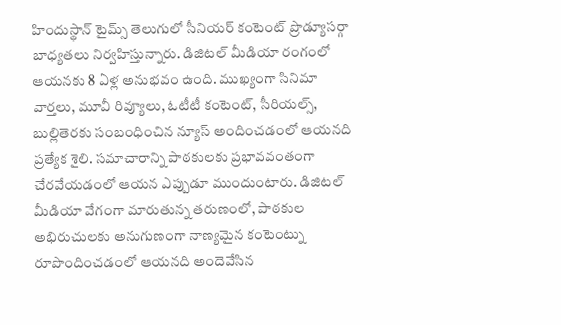హిందుస్థాన్ టైమ్స్ తెలుగులో సీనియర్ కంటెంట్ ప్రొడ్యూసర్గా బాధ్యతలు నిర్వహిస్తున్నారు. డిజిటల్ మీడియా రంగంలో ఆయనకు 8 ఏళ్ల అనుభవం ఉంది. ముఖ్యంగా సినిమా వార్తలు, మూవీ రివ్యూలు, ఓటీటీ కంటెంట్, సీరియల్స్, బుల్లితెరకు సంబంధించిన న్యూస్ అందించడంలో ఆయనది ప్రత్యేక శైలి. సమాచారాన్ని పాఠకులకు ప్రభావవంతంగా చేరవేయడంలో ఆయన ఎప్పుడూ ముందుంటారు. డిజిటల్ మీడియా వేగంగా మారుతున్న తరుణంలో, పాఠకుల అభిరుచులకు అనుగుణంగా నాణ్యమైన కంటెంట్ను రూపొందించడంలో ఆయనది అందెవేసిన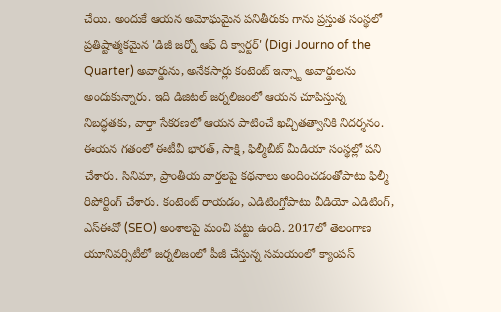చేయి. అందుకే ఆయన అమోఘమైన పనితీరుకు గాను ప్రస్తుత సంస్థలో ప్రతిష్టాత్మకమైన 'డిజీ జర్నో ఆఫ్ ది క్వార్టర్' (Digi Journo of the Quarter) అవార్డును, అనేకసార్లు కంటెంట్ ఇన్స్టా అవార్డులను అందుకున్నారు. ఇది డిజిటల్ జర్నలిజంలో ఆయన చూపిస్తున్న నిబద్ధతకు, వార్తా సేకరణలో ఆయన పాటించే ఖచ్చితత్వానికి నిదర్శనం. ఈయన గతంలో ఈటీవీ భారత్, సాక్షి, ఫిల్మీబీట్ మీడియా సంస్థల్లో పని చేశారు. సినిమా, ప్రాంతీయ వార్తలపై కథనాలు అందించడంతోపాటు ఫిల్మీ రిపోర్టింగ్ చేశారు. కంటెంట్ రాయడం, ఎడిటింగ్తోపాటు వీడియో ఎడిటింగ్, ఎస్ఈవో (SEO) అంశాలపై మంచి పట్టు ఉంది. 2017లో తెలంగాణ యూనివర్సిటీలో జర్నలిజంలో పీజీ చేస్తున్న సమయంలో క్యాంపస్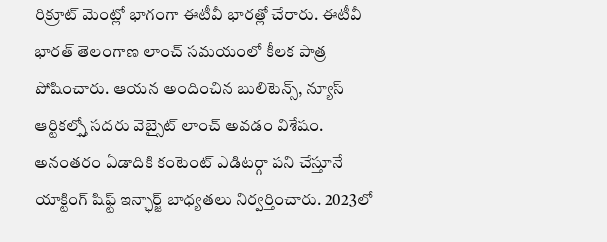రిక్రూట్ మెంట్లో భాగంగా ఈటీవీ భారత్లో చేరారు. ఈటీవీ భారత్ తెలంగాణ లాంచ్ సమయంలో కీలక పాత్ర పోషించారు. ఆయన అందించిన బులిటెన్స్, న్యూస్ ఆర్టికల్స్తో సదరు వెబ్సైట్ లాంచ్ అవడం విశేషం. అనంతరం ఏడాదికి కంటెంట్ ఎడిటర్గా పని చేస్తూనే యాక్టింగ్ షిఫ్ట్ ఇన్ఛార్జ్ బాధ్యతలు నిర్వర్తించారు. 2023లో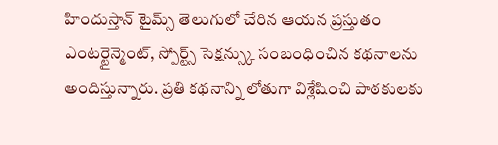హిందుస్తాన్ టైమ్స్ తెలుగులో చేరిన ఆయన ప్రస్తుతం ఎంటర్టైన్మెంట్, స్పోర్ట్స్ సెక్షన్స్కు సంబంధించిన కథనాలను అందిస్తున్నారు. ప్రతి కథనాన్ని లోతుగా విశ్లేషించి పాఠకులకు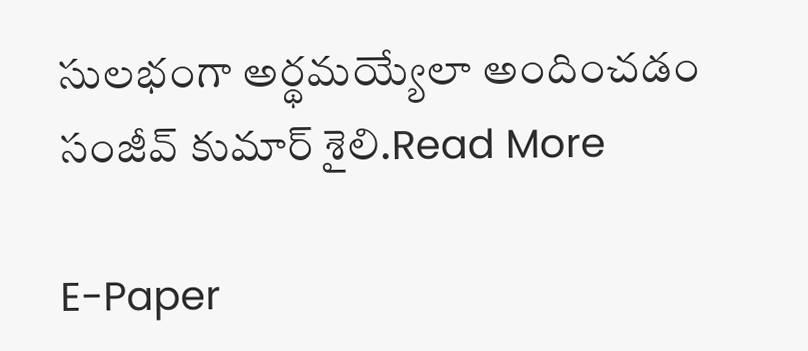సులభంగా అర్థమయ్యేలా అందించడం సంజీవ్ కుమార్ శైలి.Read More

E-Paper